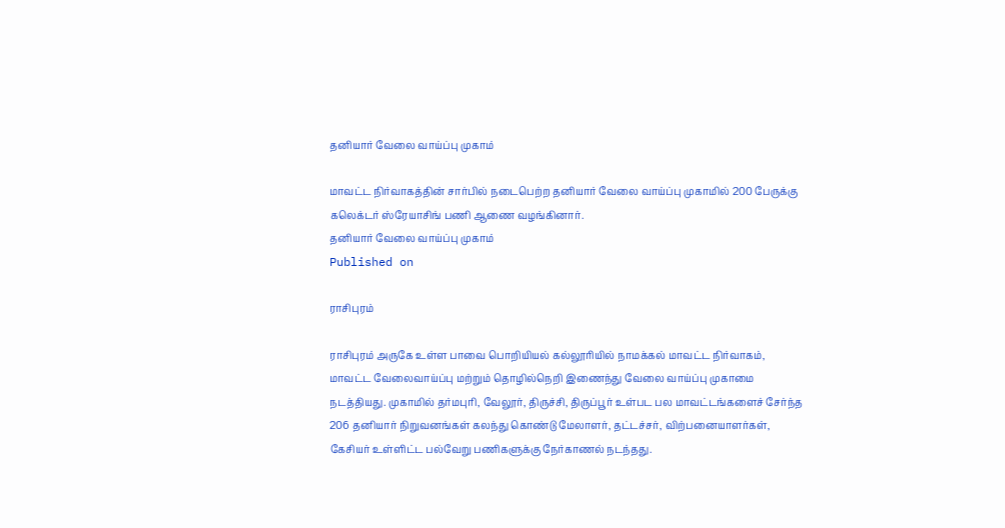தனியார் வேலை வாய்ப்பு முகாம்

மாவட்ட நிர்வாகத்தின் சார்பில் நடைபெற்ற தனியார் வேலை வாய்ப்பு முகாமில் 200 பேருக்கு கலெக்டர் ஸ்ரேயாசிங் பணி ஆணை வழங்கினார்.
தனியார் வேலை வாய்ப்பு முகாம்
Published on

ராசிபுரம்

ராசிபுரம் அருகே உள்ள பாவை பொறியியல் கல்லூரியில் நாமக்கல் மாவட்ட நிர்வாகம், மாவட்ட வேலைவாய்ப்பு மற்றும் தொழில்நெறி இணைந்து வேலை வாய்ப்பு முகாமை நடத்தியது. முகாமில் தர்மபுரி, வேலூர், திருச்சி, திருப்பூர் உள்பட பல மாவட்டங்களைச் சேர்ந்த 206 தனியார் நிறுவனங்கள் கலந்து கொண்டு மேலாளர், தட்டச்சர், விற்பனையாளர்கள், கேசியர் உள்ளிட்ட பல்வேறு பணிகளுக்கு நேர்காணல் நடந்தது.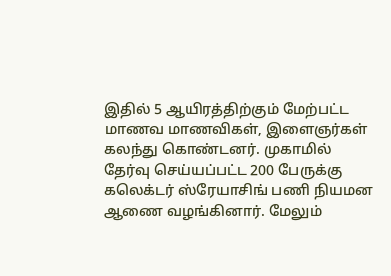இதில் 5 ஆயிரத்திற்கும் மேற்பட்ட மாணவ மாணவிகள், இளைஞர்கள் கலந்து கொண்டனர். முகாமில் தேர்வு செய்யப்பட்ட 200 பேருக்கு கலெக்டர் ஸ்ரேயாசிங் பணி நியமன ஆணை வழங்கினார். மேலும்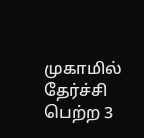முகாமில் தேர்ச்சி பெற்ற 3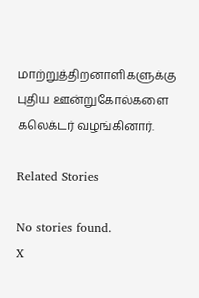மாற்றுத்திறனாளிகளுக்கு புதிய ஊன்றுகோல்களை கலெக்டர் வழங்கினார்.

Related Stories

No stories found.
X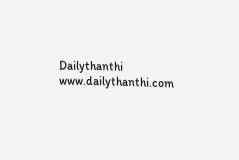Dailythanthi
www.dailythanthi.com